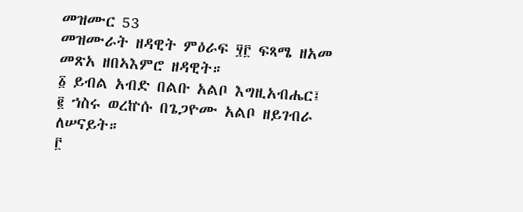መዝሙር 53
መዝሙራት ዘዳዊት ምዕራፍ ፶፫ ፍጻሜ ዘአመ መጽአ ዘበኣእምሮ ዘዳዊት።
፩ ይብል አብድ በልቡ አልቦ እግዚአብሔር፤
፪ ኀስሩ ወረኵሱ በጌጋዮሙ አልቦ ዘይገብራ ለሠናይት።
፫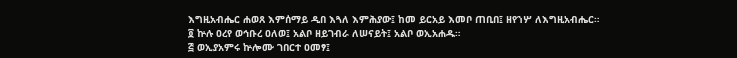እግዚአብሔር ሐወጸ እምሰማይ ዲበ እጓለ እምሕያው፤ ከመ ይርአይ እመቦ ጠቢበ፤ ዘየኀሦ ለእግዚአብሔር።
፬ ኵሉ ዐረየ ወኅቡረ ዐለወ፤ አልቦ ዘይገብራ ለሠናይት፤ አልቦ ወኢአሐዱ።
፭ ወኢያአምሩ ኵሎሙ ገበርተ ዐመፃ፤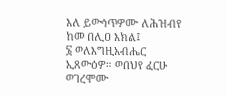እለ ይውኅጥዎሙ ለሕዝብየ ከመ በሊዐ እክል፤
፮ ወለእግዚአብሔር ኢጸውዕዎ። ወበህየ ፈርሁ ወገረሞሙ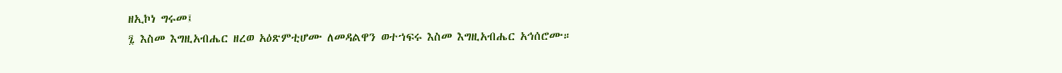ዘኢኮነ ግሩመ፤
፯ እስመ እግዚአብሔር ዘረወ አዕጽምቲሆሙ ለመዳልዋን ወተኀፍሩ እስመ እግዚአብሔር አኅሰሮሙ።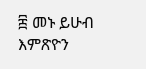፰ መኑ ይሁብ እምጽዮን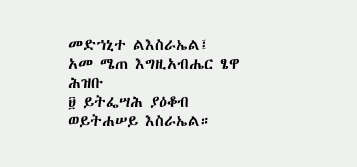መድኀኒተ ልእስራኤል፤ አመ ሜጠ እግዚአብሔር ፄዋ ሕዝቡ
፱ ይትፌሣሕ ያዕቆብ ወይትሐሠይ እስራኤል።